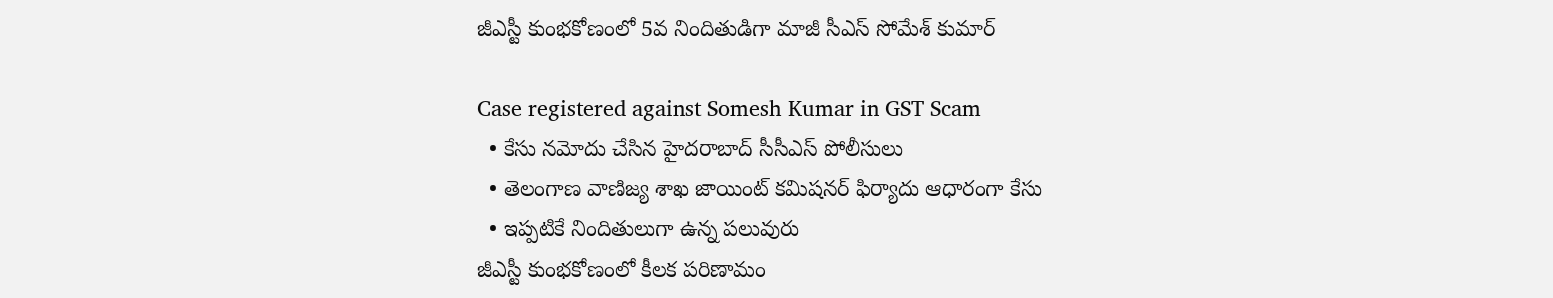జీఎస్టీ కుంభకోణంలో 5వ నిందితుడిగా మాజీ సీఎస్ సోమేశ్‌ కుమార్

Case registered against Somesh Kumar in GST Scam
  • కేసు నమోదు చేసిన హైదరాబాద్ సీసీఎస్ పోలీసులు
  • తెలంగాణ వాణిజ్య శాఖ జాయింట్‌ కమిషనర్‌ ఫిర్యాదు ఆధారంగా కేసు
  • ఇప్పటికే నిందితులుగా ఉన్న పలువురు
జీఎస్టీ కుంభకోణంలో కీలక పరిణామం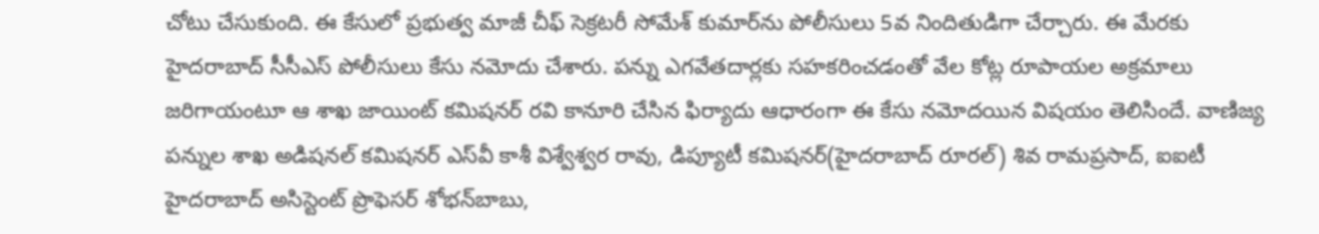చోటు చేసుకుంది. ఈ కేసులో ప్రభుత్వ మాజీ చీఫ్ సెక్రటరీ సోమేశ్‌ కుమార్‌ను పోలీసులు 5వ నిందితుడిగా చేర్చారు. ఈ మేరకు హైదరాబాద్‌ సీసీఎస్‌ పోలీసులు కేసు నమోదు చేశారు. పన్ను ఎగవేతదార్లకు సహకరించడంతో వేల కోట్ల రూపాయల అక్రమాలు జరిగాయంటూ ఆ శాఖ జాయింట్‌ కమిషనర్‌ రవి కానూరి చేసిన ఫిర్యాదు ఆధారంగా ఈ కేసు నమోదయిన విషయం తెలిసిందే. వాణిజ్య పన్నుల శాఖ అడిషనల్ కమిషనర్‌ ఎస్‌వీ కాశీ విశ్వేశ్వర రావు, డిప్యూటీ కమిషనర్‌(హైదరాబాద్‌ రూరల్‌) శివ రామప్రసాద్, ఐఐటీ హైదరాబాద్‌ అసిస్టెంట్‌ ప్రొఫెసర్‌ శోభన్‌బాబు,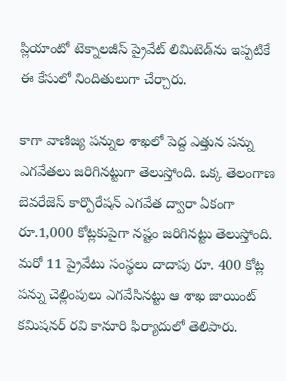ప్లియాంటో టెక్నాలజీస్‌ ప్రైవేట్‌ లిమిటెడ్‌‌ను ఇప్పటికే ఈ కేసులో నిందితులుగా చేర్చారు.

కాగా వాణిజ్య పన్నుల శాఖలో పెద్ద ఎత్తున పన్ను ఎగవేతలు జరిగినట్టుగా తెలుస్తోంది. ఒక్క తెలంగాణ బెవరేజెస్‌ కార్పొరేషన్‌ ఎగవేత ద్వారా ఏకంగా రూ.1,000 కోట్లకుపైగా నష్టం జరిగినట్టు తెలుస్తోంది. మరో 11 ప్రైవేటు సంస్థలు దాదాపు రూ. 400 కోట్ల పన్ను చెల్లింపులు ఎగవేసినట్టు ఆ శాఖ జాయింట్ కమిషనర్ రవి కానూరి ఫిర్యాదులో తెలిపారు.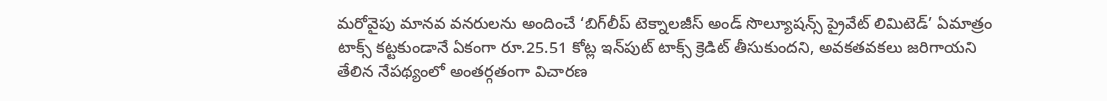మరోవైపు మానవ వనరులను అందించే ‘బిగ్‌లీప్‌ టెక్నాలజీస్‌ అండ్‌ సొల్యూషన్స్‌ ప్రైవేట్‌ లిమిటెడ్‌’ ఏమాత్రం టాక్స్‌ కట్టకుండానే ఏకంగా రూ.25.51 కోట్ల ఇన్‌పుట్‌ టాక్స్‌ క్రెడిట్‌ తీసుకుందని, అవకతవకలు జరిగాయని తేలిన నేపథ్యంలో అంతర్గతంగా విచారణ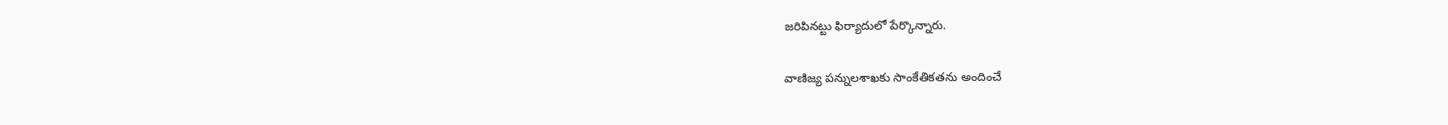జరిపినట్టు ఫిర్యాదులో పేర్కొన్నారు.

వాణిజ్య పన్నులశాఖకు సాంకేతికతను అందించే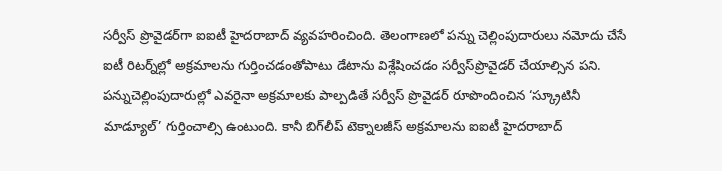సర్వీస్‌ ప్రొవైడర్‌గా ఐఐటీ హైదరాబాద్‌ వ్యవహరించింది. తెలంగాణలో పన్ను చెల్లింపుదారులు నమోదు చేసే ఐటీ రిటర్న్‌ల్లో అక్రమాలను గుర్తించడంతోపాటు డేటాను విశ్లేషించడం సర్వీస్‌ప్రొవైడర్‌ చేయాల్సిన పని. పన్నుచెల్లింపుదారుల్లో ఎవరైనా అక్రమాలకు పాల్పడితే సర్వీస్‌ ప్రొవైడర్‌ రూపొందించిన ‘స్క్రూటినీ మాడ్యూల్‌’ గుర్తించాల్సి ఉంటుంది. కానీ బిగ్‌లీప్‌ టెక్నాలజీస్‌ అక్రమాలను ఐఐటీ హైదరాబాద్‌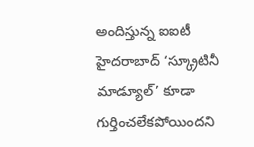అందిస్తున్న ఐఐటీ హైదరాబాద్ ‘స్క్రూటినీ మాడ్యూల్’ కూడా గుర్తించలేకపోయిందని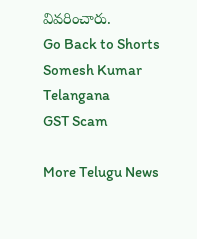వివరించారు.
Go Back to Shorts
Somesh Kumar
Telangana
GST Scam

More Telugu News